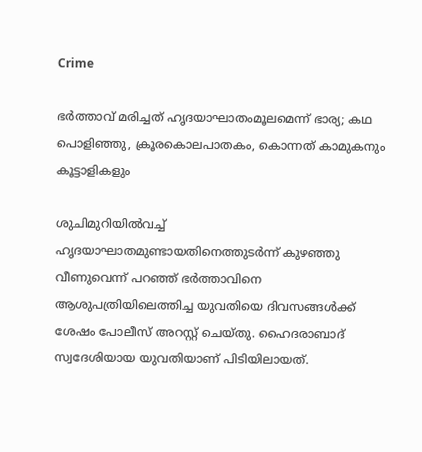Crime

ഭര്‍ത്താവ് മരിച്ചത് ഹൃദയാഘാതംമൂലമെന്ന് ഭാര്യ; കഥ പൊളിഞ്ഞു, ക്രൂരകൊലപാതകം, കൊന്നത് കാമുകനും കൂട്ടാളികളും

ശുചിമുറിയില്‍വച്ച് ഹൃദയാഘാതമുണ്ടായതിനെത്തുടര്‍ന്ന് കുഴഞ്ഞു വീണുവെന്ന് പറഞ്ഞ് ഭര്‍ത്താവിനെ ആശുപത്രിയിലെത്തിച്ച യുവതിയെ ദിവസങ്ങള്‍ക്ക് ശേഷം പോലീസ് അറസ്റ്റ് ചെയ്തു. ഹൈദരാബാദ് സ്വദേശിയായ യുവതിയാണ് പിടിയിലായത്.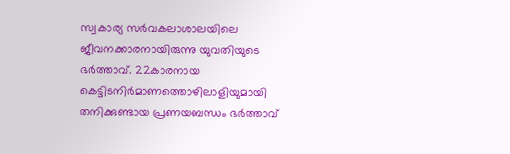സ്വകാര്യ സര്‍വകലാശാലയിലെ ജീവനക്കാരനായിരുന്നു യുവതിയുടെ ഭര്‍ത്താവ്. 22കാരനായ കെട്ടിടനിര്‍മാണത്തൊഴിലാളിയുമായി തനിക്കുണ്ടായ പ്രണയബന്ധം ഭര്‍ത്താവ്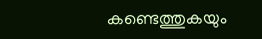കണ്ടെത്തുകയും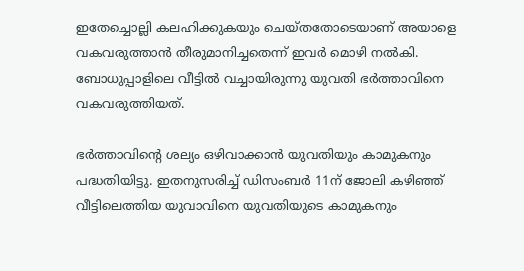ഇതേച്ചൊല്ലി കലഹിക്കുകയും ചെയ്തതോടെയാണ് അയാളെ വകവരുത്താന്‍ തീരുമാനിച്ചതെന്ന് ഇവര്‍ മൊഴി നല്‍കി. ബോധുപ്പാളിലെ വീട്ടില്‍ വച്ചായിരുന്നു യുവതി ഭര്‍ത്താവിനെ വകവരുത്തിയത്.

ഭര്‍ത്താവിന്‍റെ ശല്യം ഒഴിവാക്കാന്‍ യുവതിയും കാമുകനും പദ്ധതിയിട്ടു. ഇതനുസരിച്ച് ഡിസംബര്‍ 11ന് ജോലി കഴിഞ്ഞ് വീട്ടിലെത്തിയ യുവാവിനെ യുവതിയുടെ കാമുകനും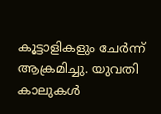കൂട്ടാളികളും ചേര്‍ന്ന് ആക്രമിച്ചു. യുവതി കാലുകള്‍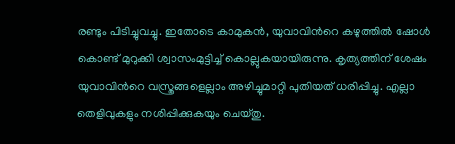രണ്ടും പിടിച്ചുവച്ചു. ഇതോടെ കാമുകന്‍, യുവാവിന്‍റെ കഴുത്തില്‍ ഷോള്‍ കൊണ്ട് മുറുക്കി ശ്വാസംമുട്ടിച്ച് കൊല്ലുകയായിരുന്നു. കൃത്യത്തിന് ശേഷം യുവാവിന്‍റെ വസ്ത്രങ്ങളെല്ലാം അഴിച്ചുമാറ്റി പുതിയത് ധരിപ്പിച്ചു. എല്ലാ തെളിവുകളും നശിപ്പിക്കുകയും ചെയ്തു.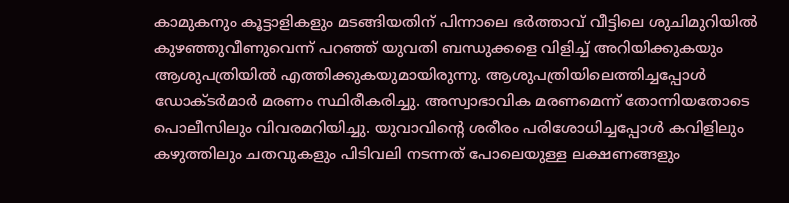കാമുകനും കൂട്ടാളികളും മടങ്ങിയതിന് പിന്നാലെ ഭര്‍ത്താവ് വീട്ടിലെ ശുചിമുറിയില്‍ കുഴഞ്ഞുവീണുവെന്ന് പറഞ്ഞ് യുവതി ബന്ധുക്കളെ വിളിച്ച് അറിയിക്കുകയും ആശുപത്രിയില്‍ എത്തിക്കുകയുമായിരുന്നു. ആശുപത്രിയിലെത്തിച്ചപ്പോള്‍ ഡോക്ടര്‍മാര്‍ മരണം സ്ഥിരീകരിച്ചു. അസ്വാഭാവിക മരണമെന്ന് തോന്നിയതോടെ പൊലീസിലും വിവരമറിയിച്ചു. യുവാവിന്‍റെ ശരീരം പരിശോധിച്ചപ്പോള്‍ കവിളിലും കഴുത്തിലും ചതവുകളും പിടിവലി നടന്നത് പോലെയുള്ള ലക്ഷണങ്ങളും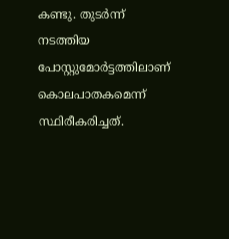കണ്ടു. തുടര്‍ന്ന് നടത്തിയ പോസ്റ്റുമോര്‍ട്ടത്തിലാണ് കൊലപാതകമെന്ന് സ്ഥിരീകരിച്ചത്.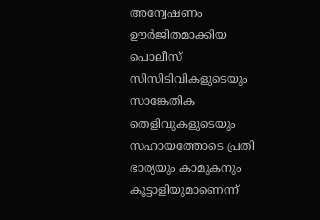അന്വേഷണം ഊര്‍ജിതമാക്കിയ പൊലീസ് സിസിടിവികളുടെയും സാങ്കേതിക തെളിവുകളുടെയും സഹായത്തോടെ പ്രതി ഭാര്യയും കാമുകനും കൂട്ടാളിയുമാണെന്ന്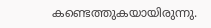കണ്ടെത്തുകയായിരുന്നു.